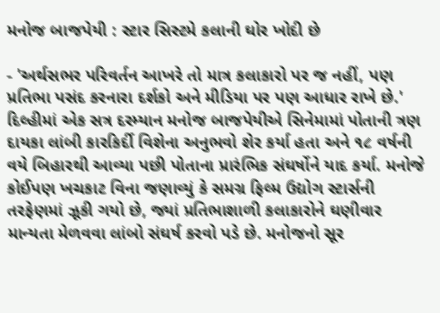મનોજ બાજપેયી : સ્ટાર સિસ્ટમે કલાની ઘોર ખોદી છે

- 'અર્થસભર પરિવર્તન આખરે તો માત્ર કલાકારો પર જ નહીં, પણ પ્રતિભા પસંદ કરનારા દર્શકો અને મીડિયા પર પણ આધાર રાખે છે.'
દિલ્હીમાં એક સત્ર દરમ્યાન મનોજ બાજપેયીએ સિનેમામાં પોતાની ત્રણ દાયકા લાંબી કારકિર્દી વિશેના અનુભવો શેર કર્યા હતા અને ૧૮ વર્ષની વયે બિહારથી આવ્યા પછી પોતાના પ્રારંભિક સંઘર્ષોને યાદ કર્યા. મનોજે કોઈપણ ખચકાટ વિના જણાવ્યું કે સમગ્ર ફિલ્મ ઉદ્યોગ સ્ટાર્સની તરફેણમાં ઝૂકી ગયો છે, જ્યાં પ્રતિભાશાળી કલાકારોને ઘણીવાર માન્યતા મેળવવા લાંબો સંઘર્ષ કરવો પડે છે. મનોજનો સૂર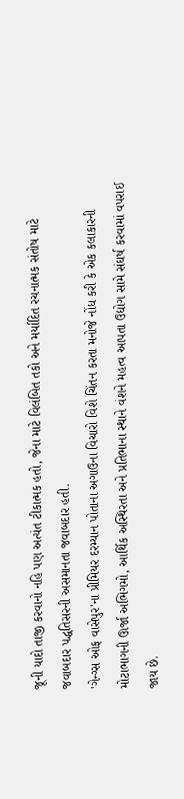જૂની યાદો તાજી કરવાનો નહિ પણ અત્યંત ટીકાત્મક હતો, જેના માટે વિલંબિત તકો અને મર્યાદિત રચનાત્મક સંતોષ માટે જવાબદાર પદ્ધતિસરની અસમાનતા જવાબદાર હતી.
'ગેન્ગ્સ ઓફ વાસેપુર'ના પ્રીમિયર દરમ્યાન પોતાના અગાઉના વિચારો વિશે ચિંતન કરતા મનોજે નોંધ કરી કે એક કલાકારની મોટાભાગની ઊર્જા અભિગમો, આર્થિક અસ્થિરતા અને પ્રતિભાના સ્થાને વંશને મહત્વ આપતા ઉદ્યોગ સામે સંઘર્ષ કરવામાં વપરાઈ જાય છે.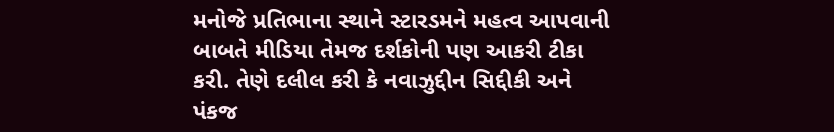મનોજે પ્રતિભાના સ્થાને સ્ટારડમને મહત્વ આપવાની બાબતે મીડિયા તેમજ દર્શકોની પણ આકરી ટીકા કરી. તેણે દલીલ કરી કે નવાઝુદ્દીન સિદ્દીકી અને પંકજ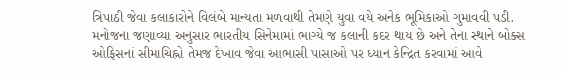ત્રિપાઠી જેવા કલાકારોને વિલંબે માન્યતા મળવાથી તેમણે યુવા વયે અનેક ભૂમિકાઓ ગુમાવવી પડી. મનોજના જણાવ્યા અનુસાર ભારતીય સિનેમામાં ભાગ્યે જ કલાની કદર થાય છે અને તેના સ્થાને બોક્સ ઓફિસનાં સીમાચિહ્નો તેમજ દેખાવ જેવા આભાસી પાસાઓ પર ધ્યાન કેન્દ્રિત કરવામાં આવે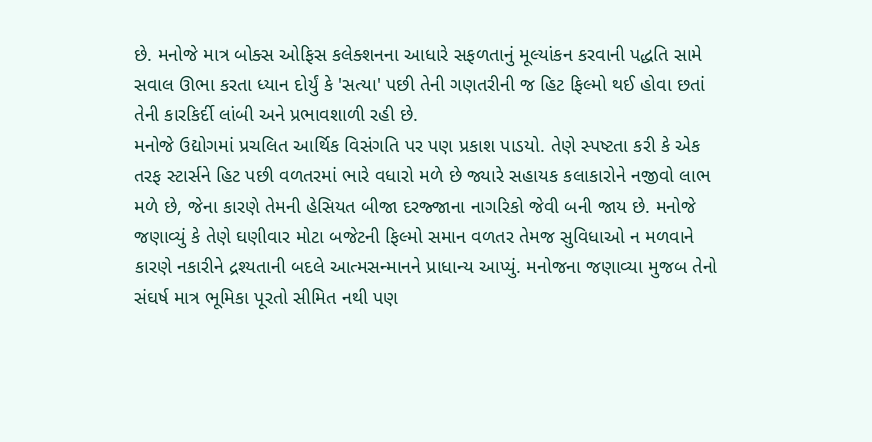છે. મનોજે માત્ર બોક્સ ઓફિસ કલેક્શનના આધારે સફળતાનું મૂલ્યાંકન કરવાની પદ્ધતિ સામે સવાલ ઊભા કરતા ધ્યાન દોર્યું કે 'સત્યા' પછી તેની ગણતરીની જ હિટ ફિલ્મો થઈ હોવા છતાં તેની કારકિર્દી લાંબી અને પ્રભાવશાળી રહી છે.
મનોજે ઉદ્યોગમાં પ્રચલિત આર્થિક વિસંગતિ પર પણ પ્રકાશ પાડયો. તેણે સ્પષ્ટતા કરી કે એક તરફ સ્ટાર્સને હિટ પછી વળતરમાં ભારે વધારો મળે છે જ્યારે સહાયક કલાકારોને નજીવો લાભ મળે છે, જેના કારણે તેમની હેસિયત બીજા દરજ્જાના નાગરિકો જેવી બની જાય છે. મનોજે જણાવ્યું કે તેણે ઘણીવાર મોટા બજેટની ફિલ્મો સમાન વળતર તેમજ સુવિધાઓ ન મળવાને કારણે નકારીને દ્રશ્યતાની બદલે આત્મસન્માનને પ્રાધાન્ય આપ્યું. મનોજના જણાવ્યા મુજબ તેનો સંઘર્ષ માત્ર ભૂમિકા પૂરતો સીમિત નથી પણ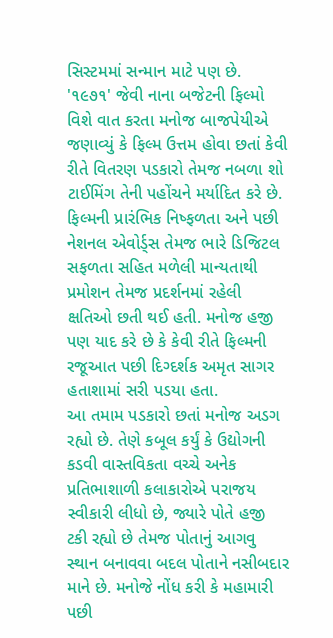સિસ્ટમમાં સન્માન માટે પણ છે.
'૧૯૭૧' જેવી નાના બજેટની ફિલ્મો વિશે વાત કરતા મનોજ બાજપેયીએ જણાવ્યું કે ફિલ્મ ઉત્તમ હોવા છતાં કેવી રીતે વિતરણ પડકારો તેમજ નબળા શો ટાઈમિંગ તેની પહોંચને મર્યાદિત કરે છે. ફિલ્મની પ્રારંભિક નિષ્ફળતા અને પછી નેશનલ એવોર્ડ્સ તેમજ ભારે ડિજિટલ સફળતા સહિત મળેલી માન્યતાથી પ્રમોશન તેમજ પ્રદર્શનમાં રહેલી ક્ષતિઓ છતી થઈ હતી. મનોજ હજી પણ યાદ કરે છે કે કેવી રીતે ફિલ્મની રજૂઆત પછી દિગ્દર્શક અમૃત સાગર હતાશામાં સરી પડયા હતા.
આ તમામ પડકારો છતાં મનોજ અડગ રહ્યો છે. તેણે કબૂલ કર્યું કે ઉદ્યોગની કડવી વાસ્તવિકતા વચ્ચે અનેક પ્રતિભાશાળી કલાકારોએ પરાજય સ્વીકારી લીધો છે, જ્યારે પોતે હજી ટકી રહ્યો છે તેમજ પોતાનું આગવુ સ્થાન બનાવવા બદલ પોતાને નસીબદાર માને છે. મનોજે નોંધ કરી કે મહામારી પછી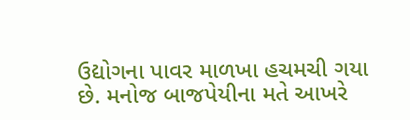ઉદ્યોગના પાવર માળખા હચમચી ગયા છે. મનોજ બાજપેયીના મતે આખરે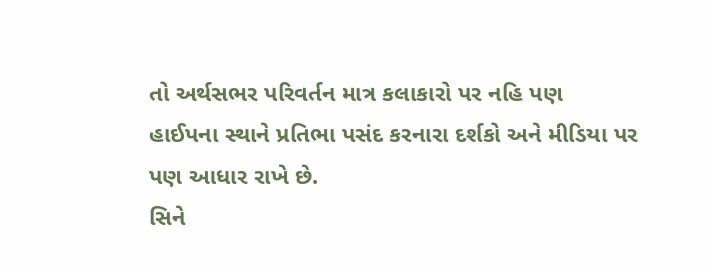તો અર્થસભર પરિવર્તન માત્ર કલાકારો પર નહિ પણ હાઈપના સ્થાને પ્રતિભા પસંદ કરનારા દર્શકો અને મીડિયા પર પણ આધાર રાખે છે.
સિને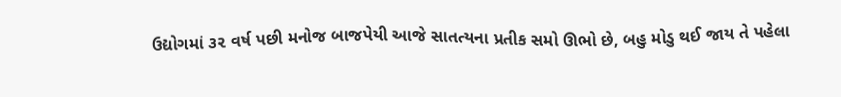ઉદ્યોગમાં ૩૨ વર્ષ પછી મનોજ બાજપેયી આજે સાતત્યના પ્રતીક સમો ઊભો છે, બહુ મોડુ થઈ જાય તે પહેલા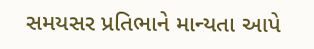સમયસર પ્રતિભાને માન્યતા આપે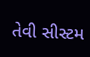તેવી સીસ્ટમ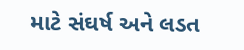માટે સંઘર્ષ અને લડત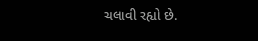ચલાવી રહ્યો છે.